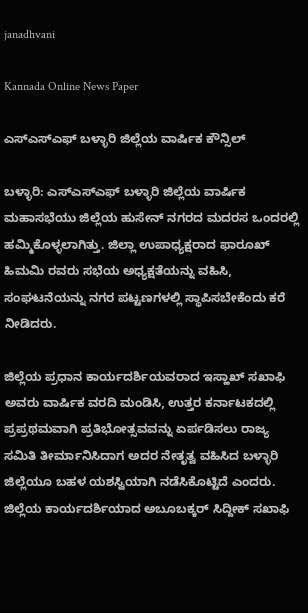janadhvani

Kannada Online News Paper

ಎಸ್ಎಸ್ಎಫ್ ಬಳ್ಳಾರಿ ಜಿಲ್ಲೆಯ ವಾರ್ಷಿಕ ಕೌನ್ಸಿಲ್

ಬಳ್ಳಾರಿ: ಎಸ್ಎಸ್ಎಫ್ ಬಳ್ಳಾರಿ ಜಿಲ್ಲೆಯ ವಾರ್ಷಿಕ ಮಹಾಸಭೆಯು ಜಿಲ್ಲೆಯ ಹುಸೇನ್ ನಗರದ ಮದರಸ ಒಂದರಲ್ಲಿ ಹಮ್ಮಿಕೊಳ್ಳಲಾಗಿತ್ತು. ಜಿಲ್ಲಾ ಉಪಾಧ್ಯಕ್ಷರಾದ ಫಾರೂಖ್ ಹಿಮಮಿ ರವರು ಸಭೆಯ ಅಧ್ಯಕ್ಷತೆಯನ್ನು ವಹಿಸಿ, ಸಂಘಟನೆಯನ್ನು ನಗರ ಪಟ್ಟಣಗಳಲ್ಲಿ ಸ್ಥಾಪಿಸಬೇಕೆಂದು ಕರೆ ನೀಡಿದರು.

ಜಿಲ್ಲೆಯ ಪ್ರಧಾನ ಕಾರ್ಯದರ್ಶಿಯವರಾದ ಇಸ್ಹಾಖ್ ಸಖಾಫಿ ಅವರು ವಾರ್ಷಿಕ ವರದಿ ಮಂಡಿಸಿ, ಉತ್ತರ ಕರ್ನಾಟಕದಲ್ಲಿ ಪ್ರಪ್ರಥಮವಾಗಿ ಪ್ರತಿಭೋತ್ಸವವನ್ನು ಏರ್ಪಡಿಸಲು ರಾಜ್ಯ ಸಮಿತಿ ತೀರ್ಮಾನಿಸಿದಾಗ ಅದರ ನೇತೃತ್ವ ವಹಿಸಿದ ಬಳ್ಳಾರಿ ಜಿಲ್ಲೆಯೂ ಬಹಳ ಯಶಸ್ವಿಯಾಗಿ ನಡೆಸಿಕೊಟ್ಟಿದೆ ಎಂದರು. ಜಿಲ್ಲೆಯ ಕಾರ್ಯದರ್ಶಿಯಾದ ಅಬೂಬಕ್ಕರ್ ಸಿದ್ದೀಕ್ ಸಖಾಫಿ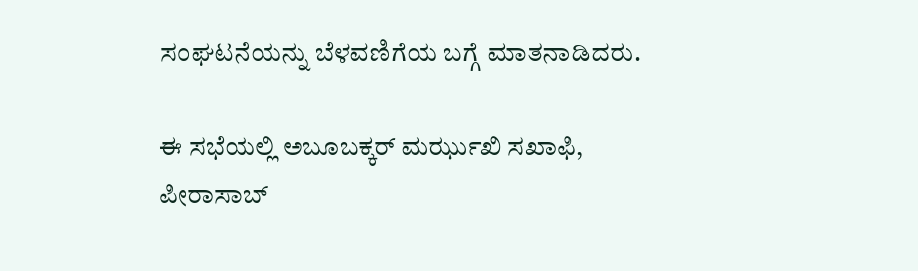ಸಂಘಟನೆಯನ್ನು ಬೆಳವಣಿಗೆಯ ಬಗ್ಗೆ ಮಾತನಾಡಿದರು.

ಈ ಸಭೆಯಲ್ಲಿ ಅಬೂಬಕ್ಕರ್ ಮರ್ಝುಖಿ ಸಖಾಫಿ, ಪೀರಾಸಾಬ್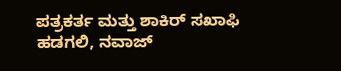ಪತ್ರಕರ್ತ ಮತ್ತು ಶಾಕಿರ್ ಸಖಾಫಿ ಹಡಗಲಿ, ನವಾಜ್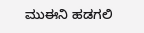ಮುಈನಿ ಹಡಗಲಿ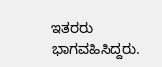ಇತರರು ಭಾಗವಹಿಸಿದ್ದರು.